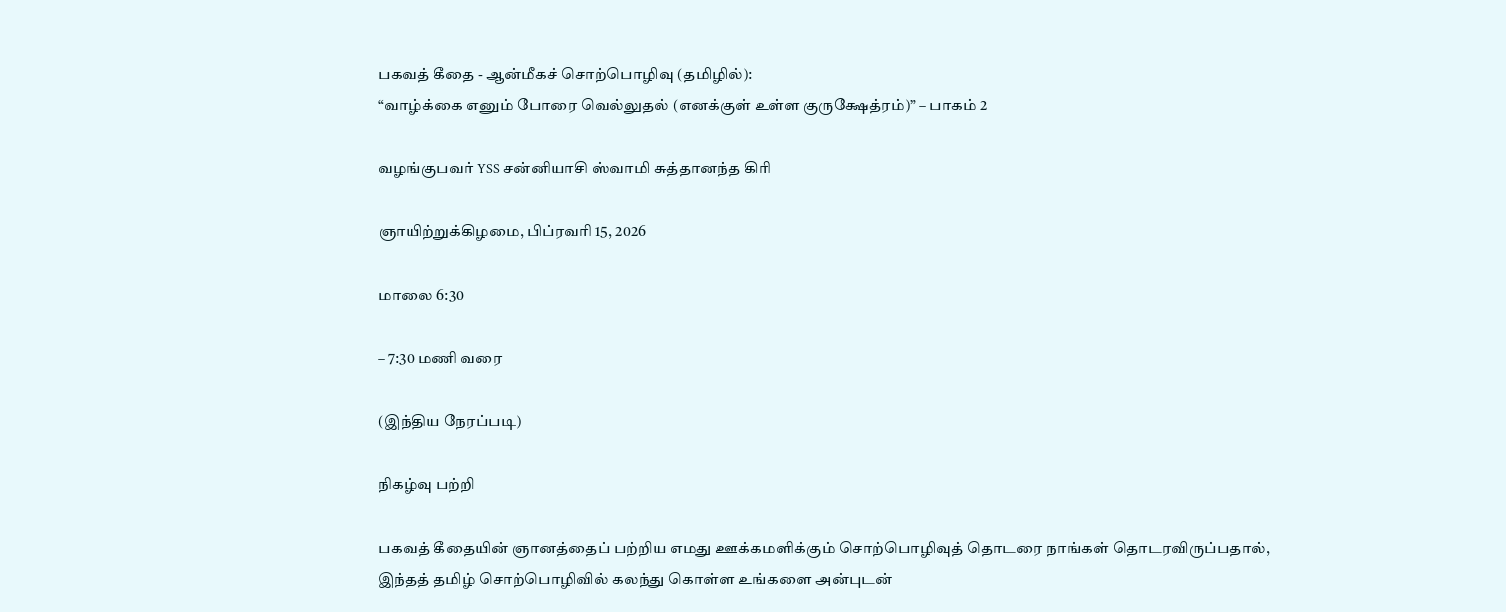பகவத் கீதை - ஆன்மீகச் சொற்பொழிவு (தமிழில்):
“வாழ்க்கை எனும் போரை வெல்லுதல் (எனக்குள் உள்ள குருக்ஷேத்ரம்)” – பாகம் 2

வழங்குபவர் YSS சன்னியாசி ஸ்வாமி சுத்தானந்த கிரி

ஞாயிற்றுக்கிழமை, பிப்ரவரி 15, 2026

மாலை 6:30

– 7:30 மணி வரை

(இந்திய நேரப்படி)

நிகழ்வு பற்றி

பகவத் கீதையின் ஞானத்தைப் பற்றிய எமது ஊக்கமளிக்கும் சொற்பொழிவுத் தொடரை நாங்கள் தொடரவிருப்பதால், இந்தத் தமிழ் சொற்பொழிவில் கலந்து கொள்ள உங்களை அன்புடன்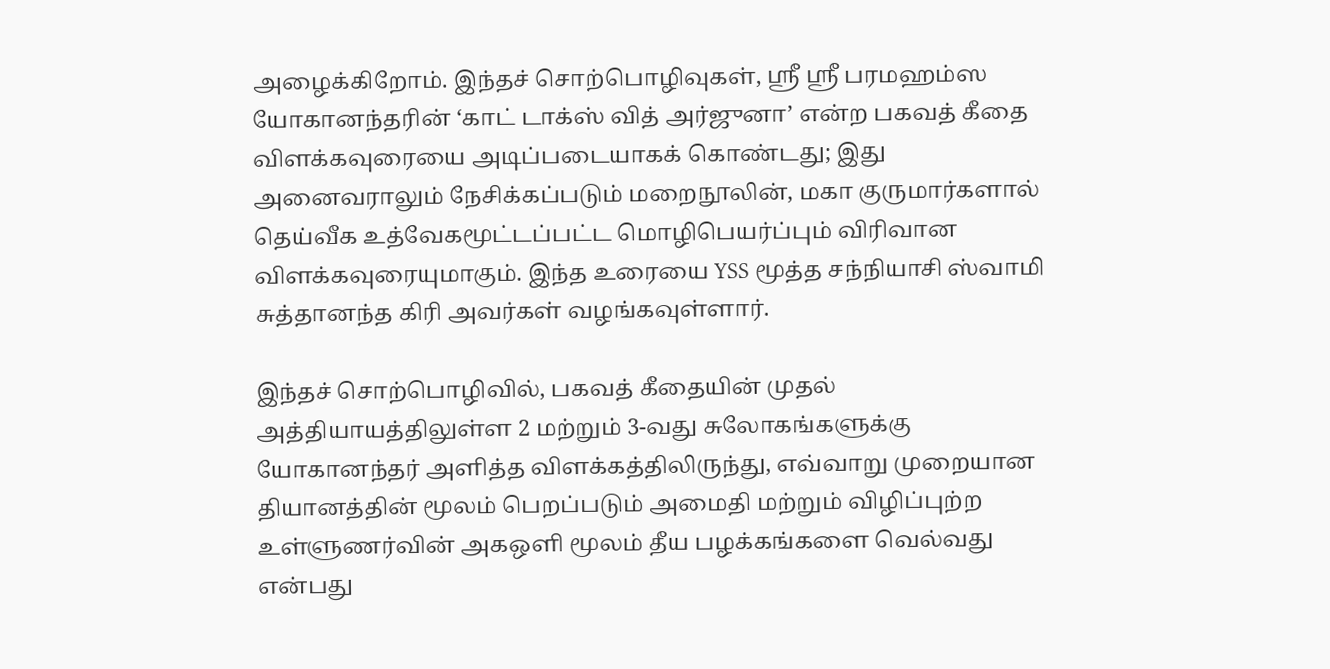அழைக்கிறோம். இந்தச் சொற்பொழிவுகள், ஸ்ரீ ஸ்ரீ பரமஹம்ஸ யோகானந்தரின் ‘காட் டாக்ஸ் வித் அர்ஜுனா’ என்ற பகவத் கீதை விளக்கவுரையை அடிப்படையாகக் கொண்டது; இது அனைவராலும் நேசிக்கப்படும் மறைநூலின், மகா குருமார்களால் தெய்வீக உத்வேகமூட்டப்பட்ட மொழிபெயர்ப்பும் விரிவான விளக்கவுரையுமாகும். இந்த உரையை YSS மூத்த சந்நியாசி ஸ்வாமி சுத்தானந்த கிரி அவர்கள் வழங்கவுள்ளார்.

இந்தச் சொற்பொழிவில், பகவத் கீதையின் முதல் அத்தியாயத்திலுள்ள 2 மற்றும் 3-வது சுலோகங்களுக்கு யோகானந்தர் அளித்த விளக்கத்திலிருந்து, எவ்வாறு முறையான தியானத்தின் மூலம் பெறப்படும் அமைதி மற்றும் விழிப்புற்ற உள்ளுணர்வின் அகஒளி மூலம் தீய பழக்கங்களை வெல்வது என்பது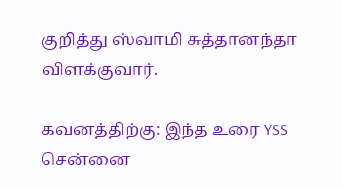குறித்து ஸ்வாமி சுத்தானந்தா விளக்குவார்.

கவனத்திற்கு: இந்த உரை YSS சென்னை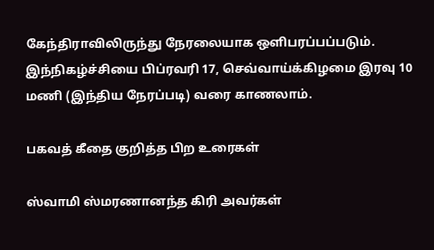கேந்திராவிலிருந்து நேரலையாக ஒளிபரப்பப்படும். இந்நிகழ்ச்சியை பிப்ரவரி 17, செவ்வாய்க்கிழமை இரவு 10 மணி (இந்திய நேரப்படி) வரை காணலாம்.

பகவத் கீதை குறித்த பிற உரைகள்

ஸ்வாமி ஸ்மரணானந்த கிரி அவர்கள்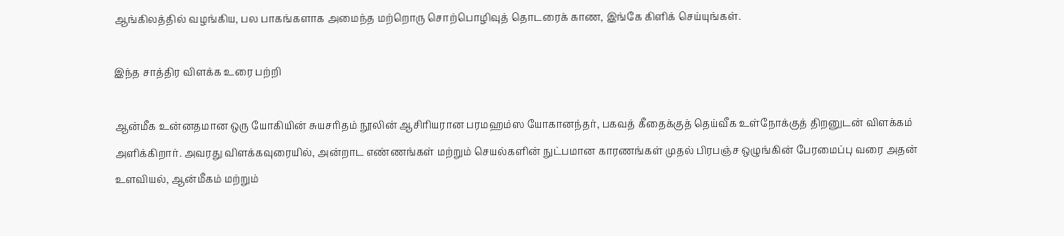ஆங்கிலத்தில் வழங்கிய, பல பாகங்களாக அமைந்த மற்றொரு சொற்பொழிவுத் தொடரைக் காண, இங்கே கிளிக் செய்யுங்கள்.

இந்த சாத்திர விளக்க உரை பற்றி

ஆன்மீக உன்னதமான ஒரு யோகியின் சுயசரிதம் நூலின் ஆசிரியரான பரமஹம்ஸ யோகானந்தர், பகவத் கீதைக்குத் தெய்வீக உள்நோக்குத் திறனுடன் விளக்கம் அளிக்கிறார். அவரது விளக்கவுரையில், அன்றாட எண்ணங்கள் மற்றும் செயல்களின் நுட்பமான காரணங்கள் முதல் பிரபஞ்ச ஒழுங்கின் பேரமைப்பு வரை அதன் உளவியல், ஆன்மீகம் மற்றும்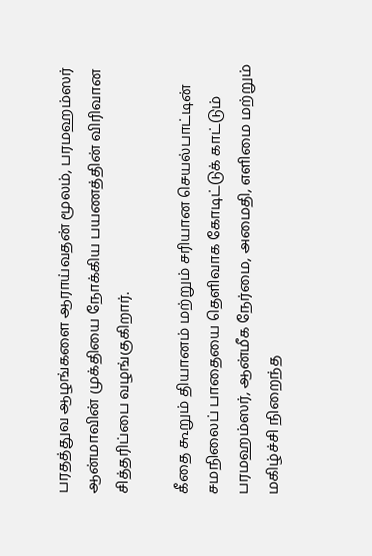பரதத்துவ ஆழங்களை ஆராய்வதன் மூலம், பரமஹம்ஸர் ஆன்மாவின் முக்தியை நோக்கிய பயணத்தின் விரிவான சித்தரிப்பை வழங்குகிறார்.

கீதை கூறும் தியானம் மற்றும் சரியான செயல்பாட்டின் சமநிலைப் பாதையை தெளிவாக கோடிட்டுக் காட்டும் பரமஹம்ஸர், ஆன்மீக நேர்மை, அமைதி, எளிமை மற்றும் மகிழ்ச்சி நிறைந்த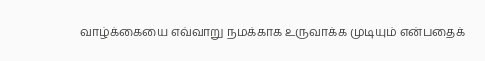வாழ்க்கையை எவ்வாறு நமக்காக உருவாக்க முடியும் என்பதைக்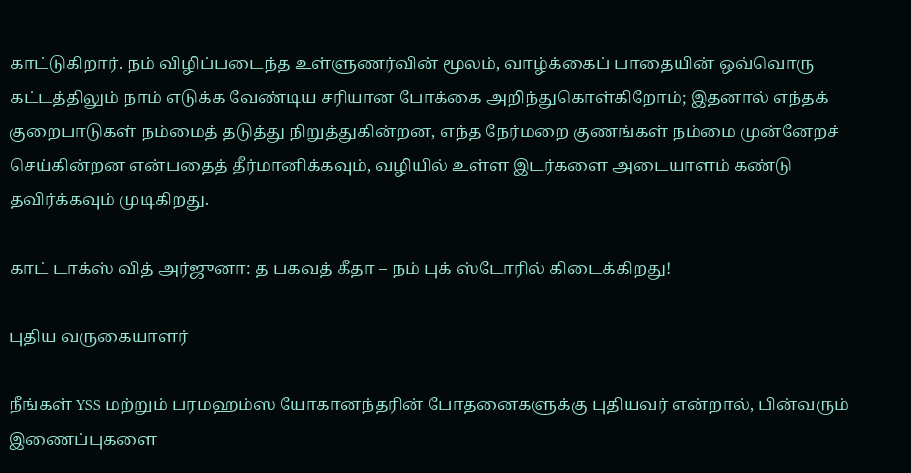காட்டுகிறார். நம் விழிப்படைந்த உள்ளுணர்வின் மூலம், வாழ்க்கைப் பாதையின் ஒவ்வொரு கட்டத்திலும் நாம் எடுக்க வேண்டிய சரியான போக்கை அறிந்துகொள்கிறோம்; இதனால் எந்தக் குறைபாடுகள் நம்மைத் தடுத்து நிறுத்துகின்றன, எந்த நேர்மறை குணங்கள் நம்மை முன்னேறச் செய்கின்றன என்பதைத் தீர்மானிக்கவும், வழியில் உள்ள இடர்களை அடையாளம் கண்டு தவிர்க்கவும் முடிகிறது.

காட் டாக்ஸ் வித் அர்ஜுனா: த பகவத் கீதா – நம் புக் ஸ்டோரில் கிடைக்கிறது!

புதிய வருகையாளர்

நீங்கள் YSS மற்றும் பரமஹம்ஸ யோகானந்தரின் போதனைகளுக்கு புதியவர் என்றால், பின்வரும் இணைப்புகளை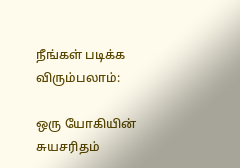நீங்கள் படிக்க விரும்பலாம்:

ஒரு யோகியின் சுயசரிதம்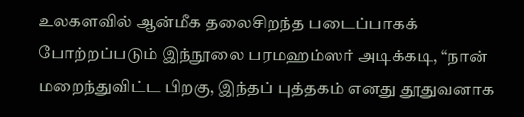உலகளவில் ஆன்மீக தலைசிறந்த படைப்பாகக் போற்றப்படும் இந்நூலை பரமஹம்ஸர் அடிக்கடி, “நான் மறைந்துவிட்ட பிறகு, இந்தப் புத்தகம் எனது தூதுவனாக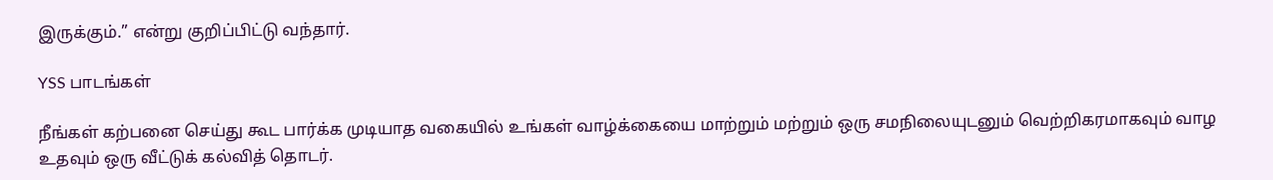இருக்கும்.” என்று குறிப்பிட்டு வந்தார்.

YSS பாடங்கள்

நீங்கள் கற்பனை செய்து கூட பார்க்க முடியாத வகையில் உங்கள் வாழ்க்கையை மாற்றும் மற்றும் ஒரு சமநிலையுடனும் வெற்றிகரமாகவும் வாழ உதவும் ஒரு வீட்டுக் கல்வித் தொடர்.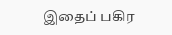இதைப் பகிர